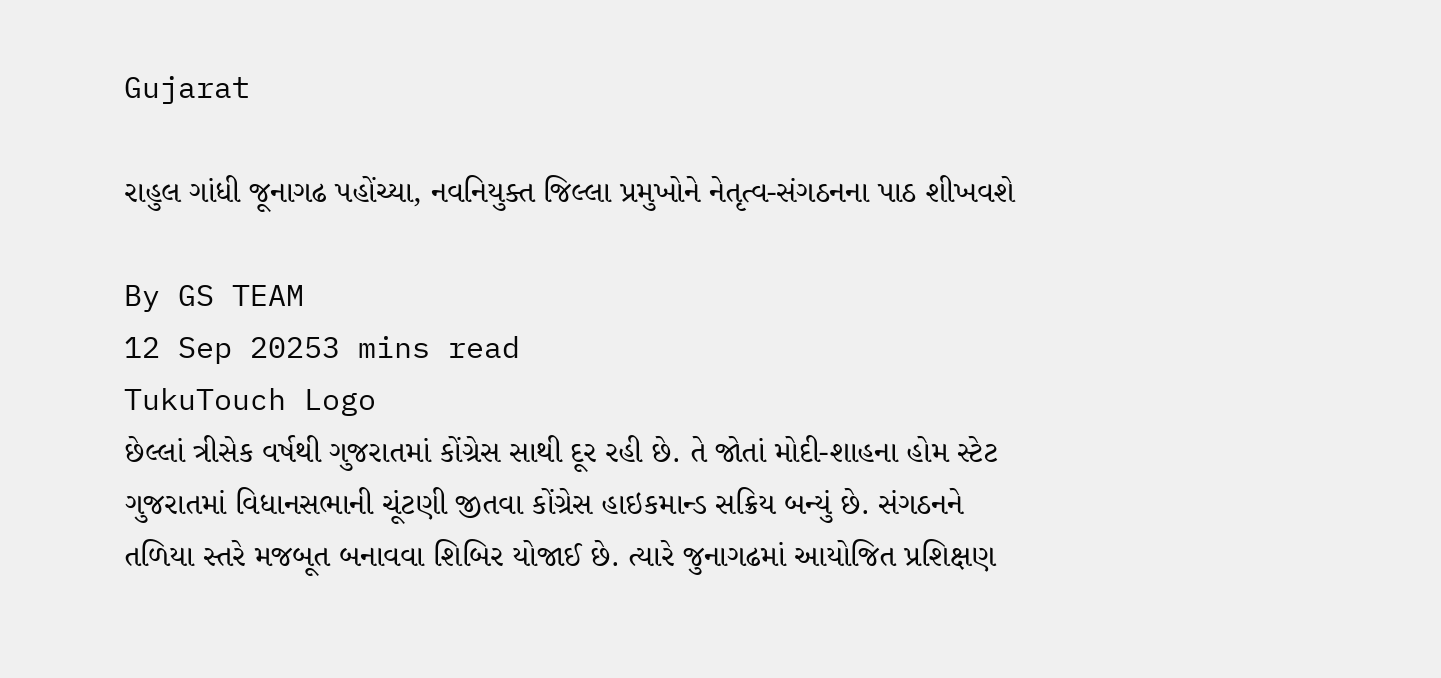Gujarat

રાહુલ ગાંધી જૂનાગઢ પહોંચ્યા, નવનિયુક્ત જિલ્લા પ્રમુખોને નેતૃત્વ-સંગઠનના પાઠ શીખવશે

By GS TEAM
12 Sep 20253 mins read
TukuTouch Logo
છેલ્લાં ત્રીસેક વર્ષથી ગુજરાતમાં કોંગ્રેસ સાથી દૂર રહી છે. તે જોતાં મોદી-શાહના હોમ સ્ટેટ ગુજરાતમાં વિધાનસભાની ચૂંટણી જીતવા કોંગ્રેસ હાઇકમાન્ડ સક્રિય બન્યું છે. સંગઠનને તળિયા સ્તરે મજબૂત બનાવવા શિબિર યોજાઈ છે. ત્યારે જુનાગઢમાં આયોજિત પ્રશિક્ષણ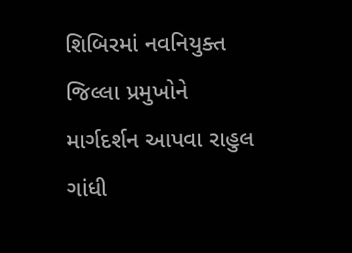શિબિરમાં નવનિયુક્ત જિલ્લા પ્રમુખોને માર્ગદર્શન આપવા રાહુલ ગાંધી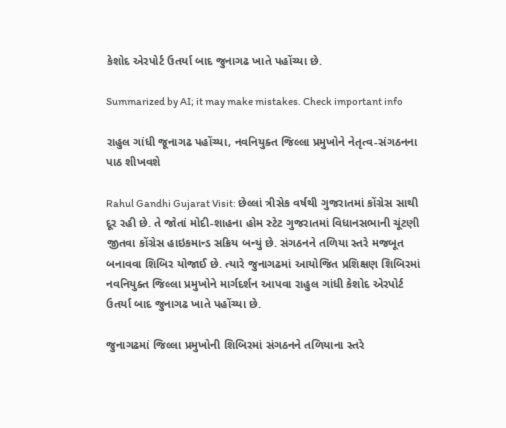કેશોદ એરપોર્ટ ઉતર્યા બાદ જુનાગઢ ખાતે પહોંચ્યા છે.

Summarized by AI; it may make mistakes. Check important info

રાહુલ ગાંધી જૂનાગઢ પહોંચ્યા, નવનિયુક્ત જિલ્લા પ્રમુખોને નેતૃત્વ-સંગઠનના પાઠ શીખવશે

Rahul Gandhi Gujarat Visit: છેલ્લાં ત્રીસેક વર્ષથી ગુજરાતમાં કોંગ્રેસ સાથી દૂર રહી છે. તે જોતાં મોદી-શાહના હોમ સ્ટેટ ગુજરાતમાં વિધાનસભાની ચૂંટણી જીતવા કોંગ્રેસ હાઇકમાન્ડ સક્રિય બન્યું છે. સંગઠનને તળિયા સ્તરે મજબૂત બનાવવા શિબિર યોજાઈ છે. ત્યારે જુનાગઢમાં આયોજિત પ્રશિક્ષણ શિબિરમાં નવનિયુક્ત જિલ્લા પ્રમુખોને માર્ગદર્શન આપવા રાહુલ ગાંધી કેશોદ એરપોર્ટ ઉતર્યા બાદ જુનાગઢ ખાતે પહોંચ્યા છે.

જુનાગઢમાં જિલ્લા પ્રમુખોની શિબિરમાં સંગઠનને તળિયાના સ્તરે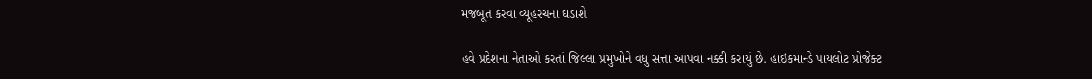મજબૂત કરવા વ્યૂહરચના ઘડાશે

હવે પ્રદેશના નેતાઓ કરતાં જિલ્લા પ્રમુખોને વધુ સત્તા આપવા નક્કી કરાયું છે. હાઇકમાન્ડે પાયલોટ પ્રોજેક્ટ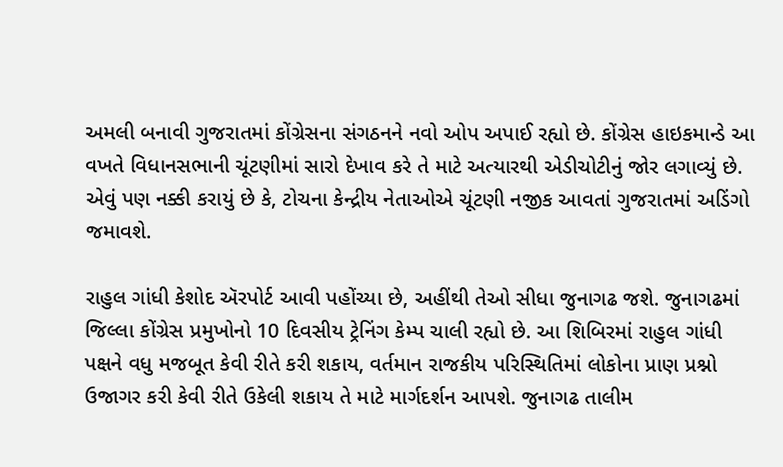અમલી બનાવી ગુજરાતમાં કોંગ્રેસના સંગઠનને નવો ઓપ અપાઈ રહ્યો છે. કોંગ્રેસ હાઇકમાન્ડે આ વખતે વિધાનસભાની ચૂંટણીમાં સારો દેખાવ કરે તે માટે અત્યારથી એડીચોટીનું જોર લગાવ્યું છે. એવું પણ નક્કી કરાયું છે કે, ટોચના કેન્દ્રીય નેતાઓએ ચૂંટણી નજીક આવતાં ગુજરાતમાં અડિંગો જમાવશે.

રાહુલ ગાંધી કેશોદ ઍરપોર્ટ આવી પહોંચ્યા છે, અહીંથી તેઓ સીધા જુનાગઢ જશે. જુનાગઢમાં જિલ્લા કોંગ્રેસ પ્રમુખોનો 10 દિવસીય ટ્રેનિંગ કેમ્પ ચાલી રહ્યો છે. આ શિબિરમાં રાહુલ ગાંધી પક્ષને વધુ મજબૂત કેવી રીતે કરી શકાય, વર્તમાન રાજકીય પરિસ્થિતિમાં લોકોના પ્રાણ પ્રશ્નો ઉજાગર કરી કેવી રીતે ઉકેલી શકાય તે માટે માર્ગદર્શન આપશે. જુનાગઢ તાલીમ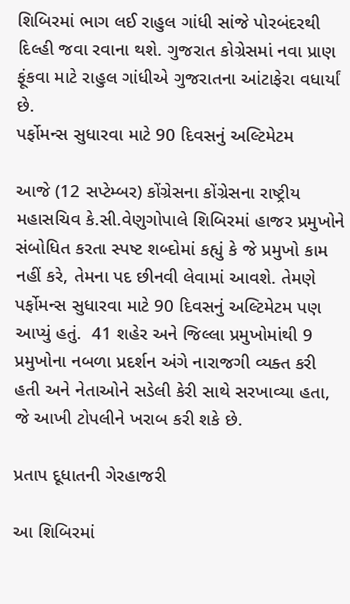શિબિરમાં ભાગ લઈ રાહુલ ગાંધી સાંજે પોરબંદરથી દિલ્હી જવા રવાના થશે. ગુજરાત કોગ્રેસમાં નવા પ્રાણ ફૂંકવા માટે રાહુલ ગાંધીએ ગુજરાતના આંટાફેરા વધાર્યાં છે.
પર્ફોમન્સ સુધારવા માટે 90 દિવસનું અલ્ટિમેટમ

આજે (12 સપ્ટેમ્બર) કોંગ્રેસના કોંગ્રેસના રાષ્ટ્રીય મહાસચિવ કે.સી.વેણુગોપાલે શિબિરમાં હાજર પ્રમુખોને સંબોધિત કરતા સ્પષ્ટ શબ્દોમાં કહ્યું કે જે પ્રમુખો કામ નહીં કરે, તેમના પદ છીનવી લેવામાં આવશે. તેમણે પર્ફોમન્સ સુધારવા માટે 90 દિવસનું અલ્ટિમેટમ પણ આપ્યું હતું.  41 શહેર અને જિલ્લા પ્રમુખોમાંથી 9 પ્રમુખોના નબળા પ્રદર્શન અંગે નારાજગી વ્યક્ત કરી હતી અને નેતાઓને સડેલી કેરી સાથે સરખાવ્યા હતા, જે આખી ટોપલીને ખરાબ કરી શકે છે.

પ્રતાપ દૂધાતની ગેરહાજરી

આ શિબિરમાં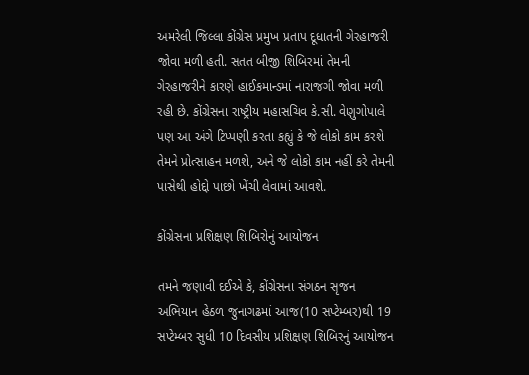અમરેલી જિલ્લા કોંગ્રેસ પ્રમુખ પ્રતાપ દૂધાતની ગેરહાજરી જોવા મળી હતી. સતત બીજી શિબિરમાં તેમની ગેરહાજરીને કારણે હાઈકમાન્ડમાં નારાજગી જોવા મળી રહી છે. કોંગ્રેસના રાષ્ટ્રીય મહાસચિવ કે.સી. વેણુગોપાલે પણ આ અંગે ટિપ્પણી કરતા કહ્યું કે જે લોકો કામ કરશે તેમને પ્રોત્સાહન મળશે, અને જે લોકો કામ નહીં કરે તેમની પાસેથી હોદ્દો પાછો ખેંચી લેવામાં આવશે.

કોંગ્રેસના પ્રશિક્ષણ શિબિરોનું આયોજન

તમને જણાવી દઈએ કે, કોંગ્રેસના સંગઠન સૃજન અભિયાન હેઠળ જુનાગઢમાં આજ(10 સપ્ટેમ્બર)થી 19 સપ્ટેમ્બર સુધી 10 દિવસીય પ્રશિક્ષણ શિબિરનું આયોજન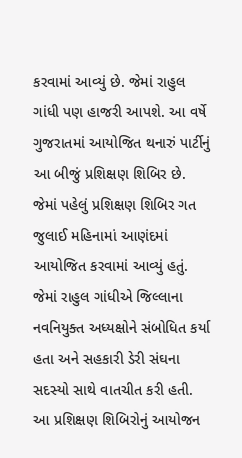કરવામાં આવ્યું છે. જેમાં રાહુલ ગાંધી પણ હાજરી આપશે. આ વર્ષે ગુજરાતમાં આયોજિત થનારું પાર્ટીનું આ બીજું પ્રશિક્ષણ શિબિર છે. જેમાં પહેલું પ્રશિક્ષણ શિબિર ગત જુલાઈ મહિનામાં આણંદમાં આયોજિત કરવામાં આવ્યું હતું. જેમાં રાહુલ ગાંધીએ જિલ્લાના નવનિયુક્ત અધ્યક્ષોને સંબોધિત કર્યા હતા અને સહકારી ડેરી સંઘના સદસ્યો સાથે વાતચીત કરી હતી. આ પ્રશિક્ષણ શિબિરોનું આયોજન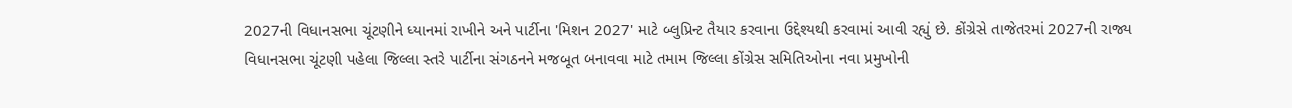2027ની વિધાનસભા ચૂંટણીને ધ્યાનમાં રાખીને અને પાર્ટીના 'મિશન 2027' માટે બ્લુપ્રિન્ટ તૈયાર કરવાના ઉદ્દેશ્યથી કરવામાં આવી રહ્યું છે. કોંગ્રેસે તાજેતરમાં 2027ની રાજ્ય વિધાનસભા ચૂંટણી પહેલા જિલ્લા સ્તરે પાર્ટીના સંગઠનને મજબૂત બનાવવા માટે તમામ જિલ્લા કોંગ્રેસ સમિતિઓના નવા પ્રમુખોની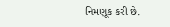નિમણૂક કરી છે.